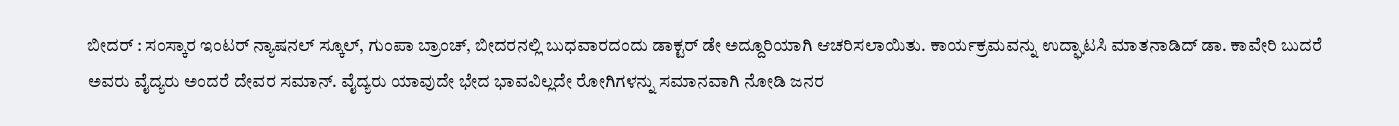ಬೀದರ್ : ಸಂಸ್ಕಾರ ಇಂಟರ್ ನ್ಯಾಷನಲ್ ಸ್ಕೂಲ್, ಗುಂಪಾ ಬ್ರಾಂಚ್, ಬೀದರನಲ್ಲಿ ಬುಧವಾರದಂದು ಡಾಕ್ಟರ್ ಡೇ ಅದ್ದೂರಿಯಾಗಿ ಆಚರಿಸಲಾಯಿತು. ಕಾರ್ಯಕ್ರಮವನ್ನು ಉದ್ಘಾಟಸಿ ಮಾತನಾಡಿದ್ ಡಾ. ಕಾವೇರಿ ಬುದರೆ ಅವರು ವೈದ್ಯರು ಅಂದರೆ ದೇವರ ಸಮಾನ್. ವೈದ್ಯರು ಯಾವುದೇ ಭೇದ ಭಾವವಿಲ್ಲದೇ ರೋಗಿಗಳನ್ನು ಸಮಾನವಾಗಿ ನೋಡಿ ಜನರ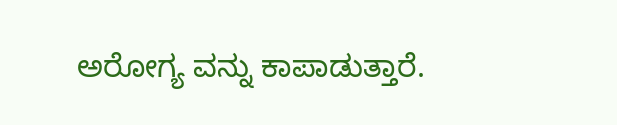ಅರೋಗ್ಯ ವನ್ನು ಕಾಪಾಡುತ್ತಾರೆ.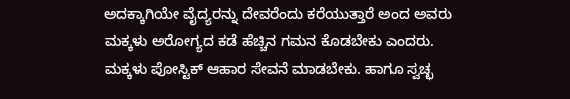ಅದಕ್ಕಾಗಿಯೇ ವೈದ್ಯರನ್ನು ದೇವರೆಂದು ಕರೆಯುತ್ತಾರೆ ಅಂದ ಅವರು ಮಕ್ಕಳು ಅರೋಗ್ಯದ ಕಡೆ ಹೆಚ್ಚಿನ ಗಮನ ಕೊಡಬೇಕು ಎಂದರು.
ಮಕ್ಕಳು ಪೋಸ್ಟಿಕ್ ಆಹಾರ ಸೇವನೆ ಮಾಡಬೇಕು. ಹಾಗೂ ಸ್ವಚ್ಛ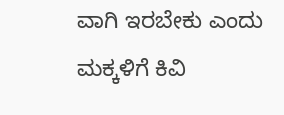ವಾಗಿ ಇರಬೇಕು ಎಂದು
ಮಕ್ಕಳಿಗೆ ಕಿವಿ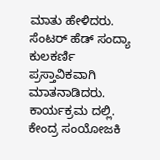ಮಾತು ಹೇಳಿದರು.
ಸೆಂಟರ್ ಹೆಡ್ ಸಂದ್ಯಾ ಕುಲಕರ್ಣಿ ಪ್ರಸ್ತಾವಿಕವಾಗಿ ಮಾತನಾಡಿದರು.
ಕಾರ್ಯಕ್ರಮ ದಲ್ಲಿ. ಕೇಂದ್ರ ಸಂಯೋಜಕಿ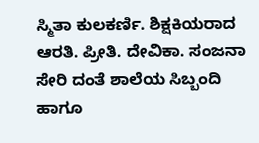ಸ್ಮಿತಾ ಕುಲಕರ್ಣಿ. ಶಿಕ್ಷಕಿಯರಾದ ಆರತಿ. ಪ್ರೀತಿ. ದೇವಿಕಾ. ಸಂಜನಾ ಸೇರಿ ದಂತೆ ಶಾಲೆಯ ಸಿಬ್ಬಂದಿ ಹಾಗೂ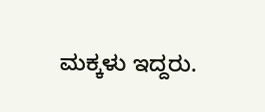ಮಕ್ಕಳು ಇದ್ದರು.